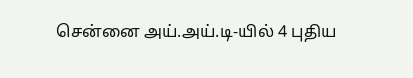சென்னை அய்.அய்.டி-யில் 4 புதிய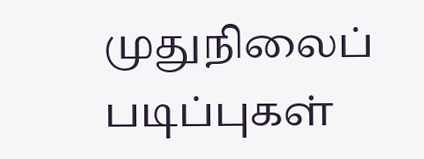முதுநிலைப் படிப்புகள்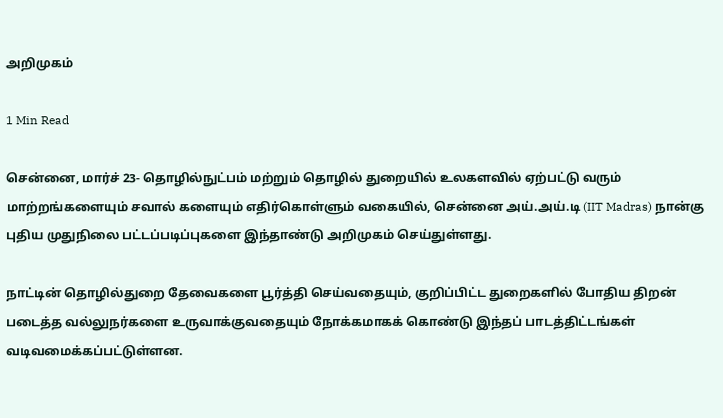அறிமுகம்

1 Min Read

சென்னை, மார்ச் 23- தொழில்நுட்பம் மற்றும் தொழில் துறையில் உலகளவில் ஏற்பட்டு வரும் மாற்றங்களையும் சவால் களையும் எதிர்கொள்ளும் வகையில், சென்னை அய்.அய்.டி (IIT Madras) நான்கு புதிய முதுநிலை பட்டப்படிப்புகளை இந்தாண்டு அறிமுகம் செய்துள்ளது.

நாட்டின் தொழில்துறை தேவைகளை பூர்த்தி செய்வதையும், குறிப்பிட்ட துறைகளில் போதிய திறன் படைத்த வல்லுநர்களை உருவாக்குவதையும் நோக்கமாகக் கொண்டு இந்தப் பாடத்திட்டங்கள் வடிவமைக்கப்பட்டுள்ளன.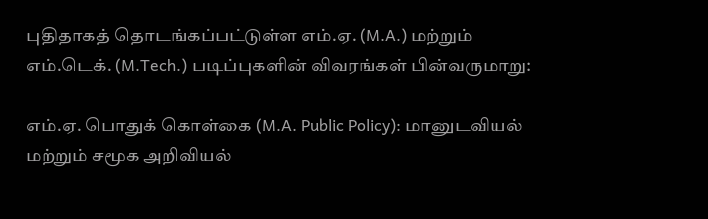புதிதாகத் தொடங்கப்பட்டுள்ள எம்.ஏ. (M.A.) மற்றும் எம்.டெக். (M.Tech.) படிப்புகளின் விவரங்கள் பின்வருமாறு:

எம்.ஏ. பொதுக் கொள்கை (M.A. Public Policy): மானுடவியல் மற்றும் சமூக அறிவியல்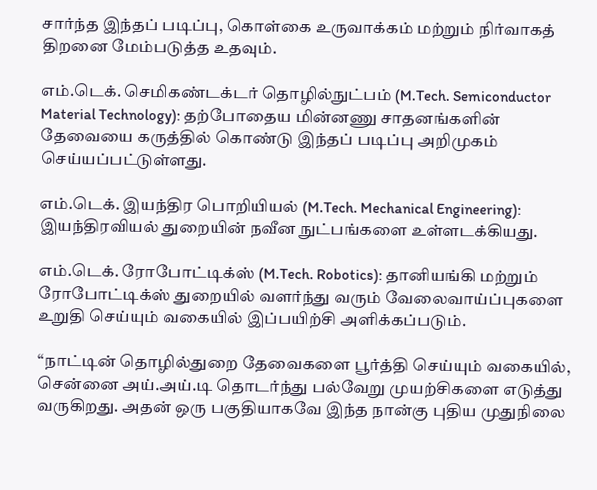சார்ந்த இந்தப் படிப்பு, கொள்கை உருவாக்கம் மற்றும் நிர்வாகத் திறனை மேம்படுத்த உதவும்.

எம்.டெக். செமிகண்டக்டர் தொழில்நுட்பம் (M.Tech. Semiconductor Material Technology): தற்போதைய மின்னணு சாதனங்களின் தேவையை கருத்தில் கொண்டு இந்தப் படிப்பு அறிமுகம் செய்யப்பட்டுள்ளது.

எம்.டெக். இயந்திர பொறியியல் (M.Tech. Mechanical Engineering): இயந்திரவியல் துறையின் நவீன நுட்பங்களை உள்ளடக்கியது.

எம்.டெக். ரோபோட்டிக்ஸ் (M.Tech. Robotics): தானியங்கி மற்றும் ரோபோட்டிக்ஸ் துறையில் வளர்ந்து வரும் வேலைவாய்ப்புகளை உறுதி செய்யும் வகையில் இப்பயிற்சி அளிக்கப்படும்.

“நாட்டின் தொழில்துறை தேவைகளை பூர்த்தி செய்யும் வகையில், சென்னை அய்.அய்.டி தொடர்ந்து பல்வேறு முயற்சிகளை எடுத்து வருகிறது. அதன் ஒரு பகுதியாகவே இந்த நான்கு புதிய முதுநிலை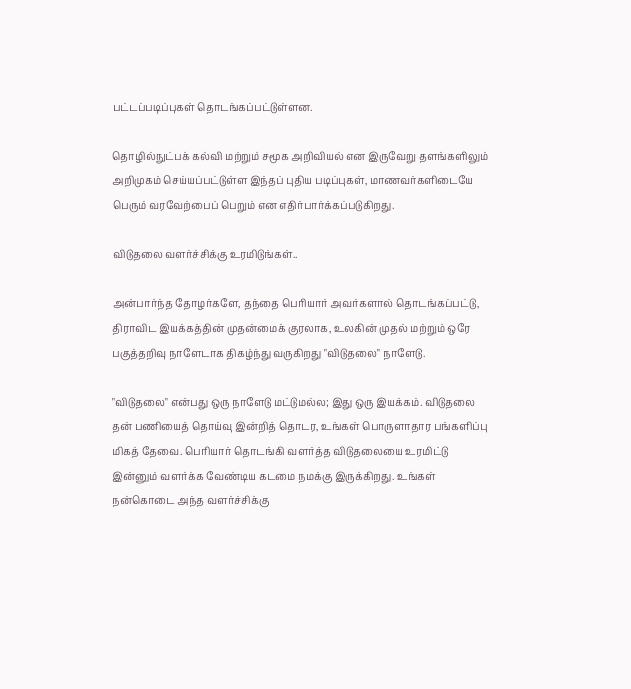பட்டப்படிப்புகள் தொடங்கப்பட்டுள்ளன.

தொழில்நுட்பக் கல்வி மற்றும் சமூக அறிவியல் என இருவேறு தளங்களிலும் அறிமுகம் செய்யப்பட்டுள்ள இந்தப் புதிய படிப்புகள், மாணவர்களிடையே பெரும் வரவேற்பைப் பெறும் என எதிர்பார்க்கப்படுகிறது.

விடுதலை வளர்ச்சிக்கு உரமிடுங்கள்..

அன்பார்ந்த தோழர்களே, தந்தை பெரியார் அவர்களால் தொடங்கப்பட்டு, திராவிட இயக்கத்தின் முதன்மைக் குரலாக, உலகின் முதல் மற்றும் ஒரே பகுத்தறிவு நாளேடாக திகழ்ந்து வருகிறது "விடுதலை" நாளேடு.

"விடுதலை" என்பது ஒரு நாளேடு மட்டுமல்ல; இது ஒரு இயக்கம். விடுதலை தன் பணியைத் தொய்வு இன்றித் தொடர, உங்கள் பொருளாதார பங்களிப்பு மிகத் தேவை. பெரியார் தொடங்கி வளர்த்த விடுதலையை உரமிட்டு இன்னும் வளர்க்க வேண்டிய கடமை நமக்கு இருக்கிறது. உங்கள் நன்கொடை அந்த வளர்ச்சிக்கு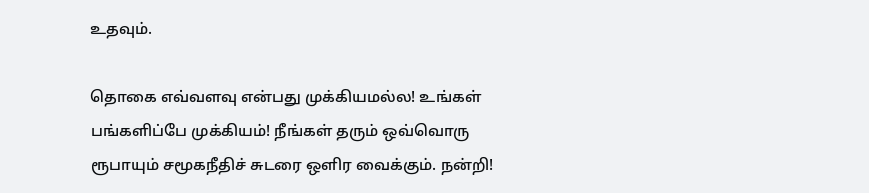உதவும்.

தொகை எவ்வளவு என்பது முக்கியமல்ல! உங்கள் பங்களிப்பே முக்கியம்! நீங்கள் தரும் ஒவ்வொரு ரூபாயும் சமூகநீதிச் சுடரை ஒளிர வைக்கும். நன்றி!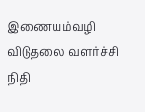இணையம்வழி விடுதலை வளர்ச்சி நிதி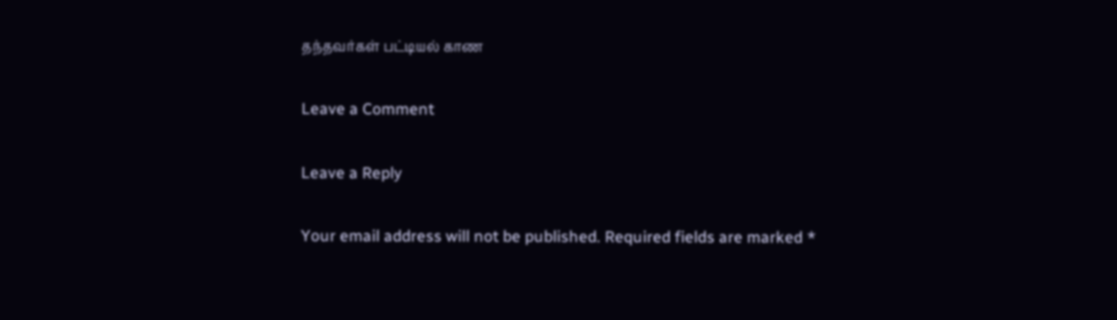தந்தவர்கள் பட்டியல் காண

Leave a Comment

Leave a Reply

Your email address will not be published. Required fields are marked *